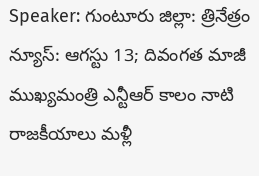Speaker: గుంటూరు జిల్లా: త్రినేత్రం న్యూస్: ఆగస్టు 13; దివంగత మాజీ ముఖ్యమంత్రి ఎన్టీఆర్ కాలం నాటి రాజకీయాలు మళ్లీ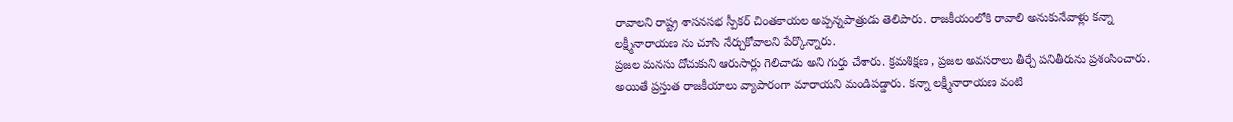రావాలని రాష్ట్ర శాసనసభ స్పీకర్ చింతకాయల అప్పన్నపాత్రుడు తెలిపారు. రాజకీయంలోకి రావాలి అనుకునేవాళ్లు కన్నా లక్ష్మీనారాయణ ను చూసి నేర్చుకోవాలని పేర్కొన్నారు.
ప్రజల మనసు దోచుకుని ఆరుసార్లు గెలిచాడు అని గుర్తు చేశారు. క్రమశిక్షణ , ప్రజల అవసరాలు తీర్చే పనితీరును ప్రశంసించారు. అయితే ప్రస్తుత రాజకీయాలు వ్యాపారంగా మారాయని మండిపడ్డారు. కన్నా లక్ష్మీనారాయణ వంటి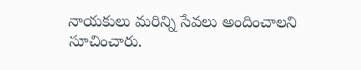నాయకులు మరిన్ని సేవలు అందించాలని సూచించారు.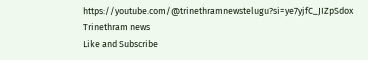https://youtube.com/@trinethramnewstelugu?si=ye7yjfC_JIZpSdox
Trinethram news
Like and Subscribe